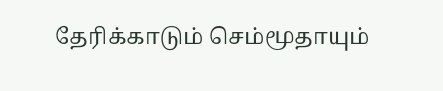தேரிக்காடும் செம்மூதாயும்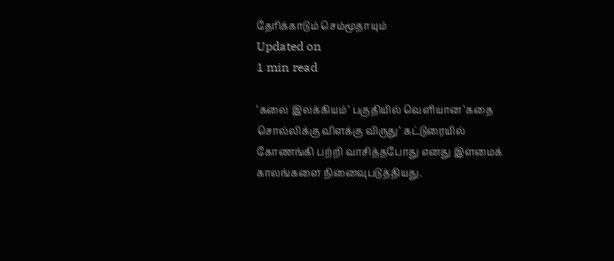தேரிக்காடும் செம்மூதாயும்
Updated on
1 min read

‘கலை இலக்கியம்’ பகுதியில் வெளியான ‘கதை சொல்லிக்கு விளக்கு விருது’ கட்டுரையில் கோணங்கி பற்றி வாசித்தபோது எனது இளமைக் காலங்களை நினைவுபடுத்தியது.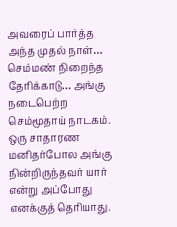அவரைப் பார்த்த அந்த முதல் நாள்… செம்மண் நிறைந்த தேரிக்காடு… அங்கு நடைபெற்ற செம்மூதாய் நாடகம். ஒரு சாதாரண மனிதர்போல அங்கு நின்றிருந்தவர் யார் என்று அப்போது எனக்குத் தெரியாது.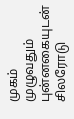முகம் முழுவதும் புன்னகையுடன் சிலரோடு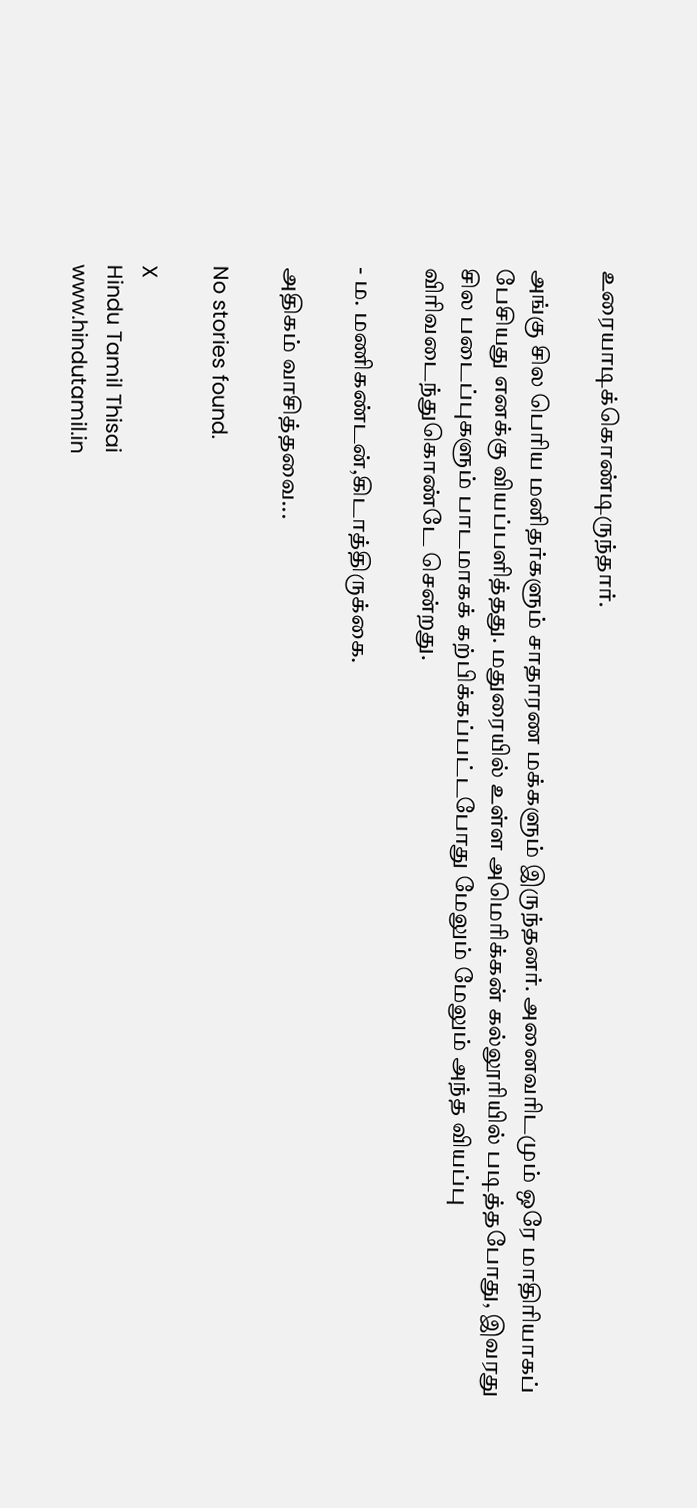உரையாடிக்கொண்டிருந்தார்.

அங்கு சில பெரிய மனிதர்களும் சாதாரண மக்களும் இருந்தனர். அனைவரிடமும் ஒரே மாதிரியாகப் பேசியது எனக்கு வியப்பளித்தது. மதுரையில் உள்ள அமெரிக்கன் கல்லூரியில் படித்தபோது, இவரது சில படைப்புகளும் பாடமாகக் கற்பிக்கப்பட்டபோது மேலும் மேலும் அந்த வியப்பு விரிவடைந்துகொண்டே சென்றது.

- ம. மணிகண்டன்,கிடாத்திருக்கை.

அதிகம் வாசித்தவை...

No stories found.

X
Hindu Tamil Thisai
www.hindutamil.in